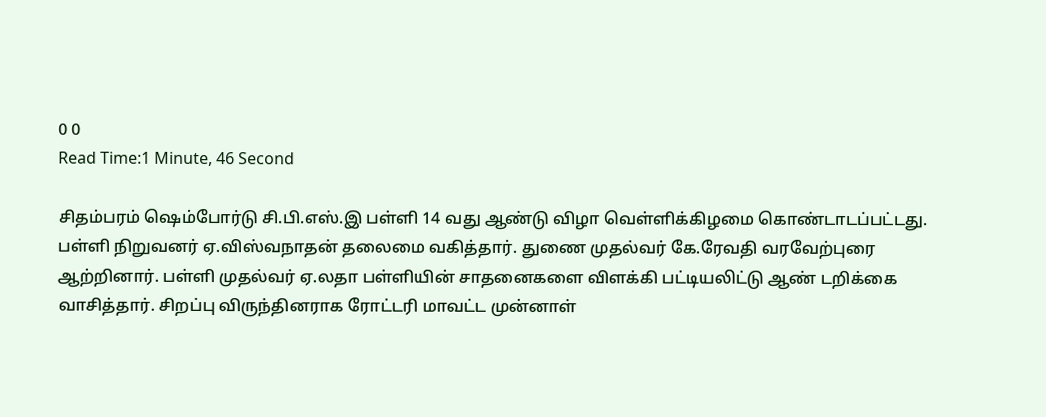0 0
Read Time:1 Minute, 46 Second

சிதம்பரம் ஷெம்போர்டு சி.பி.எஸ்.இ பள்ளி 14 வது ஆண்டு விழா வெள்ளிக்கிழமை கொண்டாடப்பட்டது.
பள்ளி நிறுவனர் ஏ.விஸ்வநாதன் தலைமை வகித்தார். துணை முதல்வர் கே.ரேவதி வரவேற்புரை ஆற்றினார். பள்ளி முதல்வர் ஏ.லதா பள்ளியின் சாதனைகளை விளக்கி பட்டியலிட்டு ஆண் டறிக்கை வாசித்தார். சிறப்பு விருந்தினராக ரோட்டரி மாவட்ட முன்னாள்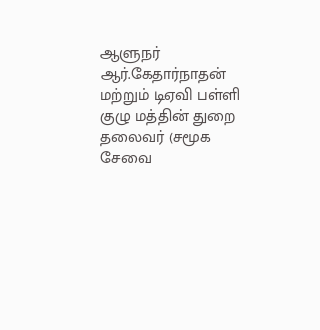ஆளுநர் ஆர்.கேதார்நாதன் மற்றும் டிஏவி பள்ளி குழு மத்தின் துறை தலைவர் (சமூக சேவை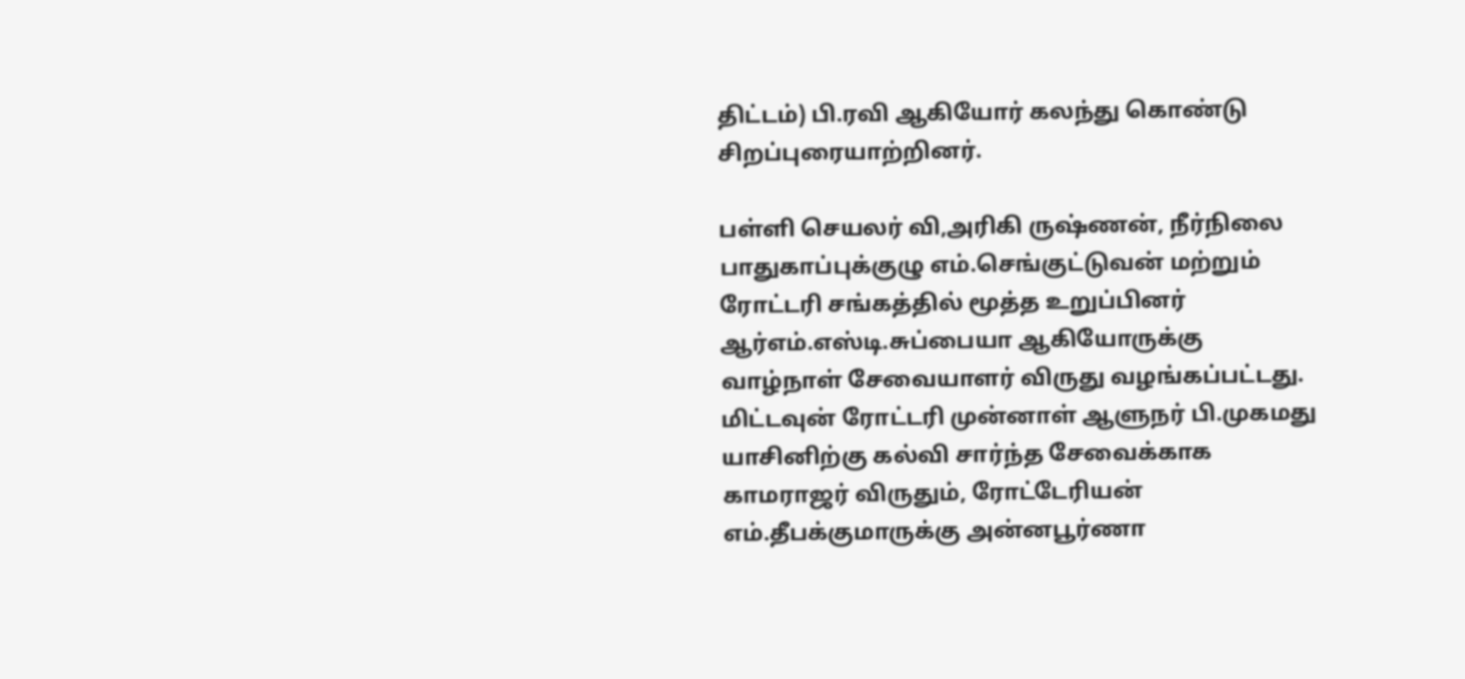திட்டம்) பி.ரவி ஆகியோர் கலந்து கொண்டு சிறப்புரையாற்றினர்.

பள்ளி செயலர் வி,அரிகி ருஷ்ணன், நீர்நிலை பாதுகாப்புக்குழு எம்.செங்குட்டுவன் மற்றும் ரோட்டரி சங்கத்தில் மூத்த உறுப்பினர் ஆர்எம்.எஸ்டி.சுப்பையா ஆகியோருக்கு வாழ்நாள் சேவையாளர் விருது வழங்கப்பட்டது. மிட்டவுன் ரோட்டரி முன்னாள் ஆளுநர் பி.முகமது யாசினிற்கு கல்வி சார்ந்த சேவைக்காக காமராஜர் விருதும், ரோட்டேரியன் எம்.தீபக்குமாருக்கு அன்னபூர்ணா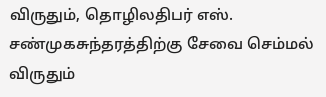விருதும், தொழிலதிபர் எஸ். சண்முகசுந்தரத்திற்கு சேவை செம்மல் விருதும்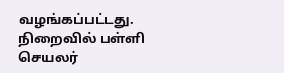வழங்கப்பட்டது. நிறைவில் பள்ளி செயலர்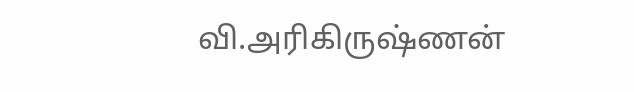வி.அரிகிருஷ்ணன்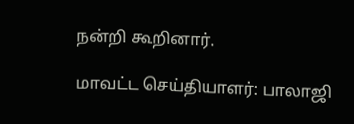நன்றி கூறினார்.

மாவட்ட செய்தியாளர்: பாலாஜி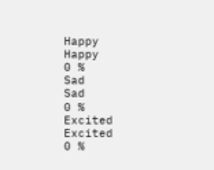Happy
Happy
0 %
Sad
Sad
0 %
Excited
Excited
0 %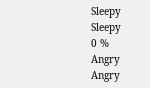Sleepy
Sleepy
0 %
Angry
Angry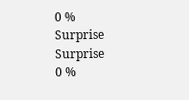0 %
Surprise
Surprise
0 %